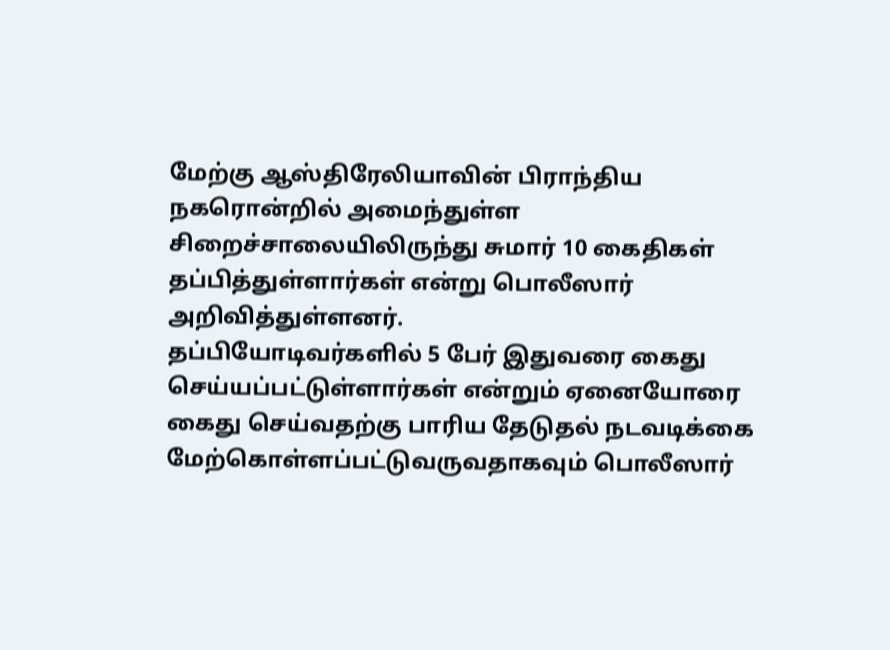மேற்கு ஆஸ்திரேலியாவின் பிராந்திய நகரொன்றில் அமைந்துள்ள சிறைச்சாலையிலிருந்து சுமார் 10 கைதிகள் தப்பித்துள்ளார்கள் என்று பொலீஸார் அறிவித்துள்ளனர்.
தப்பியோடிவர்களில் 5 பேர் இதுவரை கைது செய்யப்பட்டுள்ளார்கள் என்றும் ஏனையோரை கைது செய்வதற்கு பாரிய தேடுதல் நடவடிக்கை மேற்கொள்ளப்பட்டுவருவதாகவும் பொலீஸார்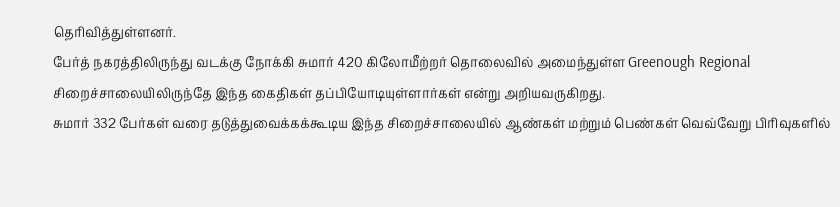தெரிவித்துள்ளனர்.
பேர்த் நகரத்திலிருந்து வடக்கு நோக்கி சுமார் 420 கிலோமீற்றர் தொலைவில் அமைந்துள்ள Greenough Regional சிறைச்சாலையிலிருந்தே இந்த கைதிகள் தப்பியோடியுள்ளார்கள் என்று அறியவருகிறது.
சுமார் 332 பேர்கள் வரை தடுத்துவைக்கக்கூடிய இந்த சிறைச்சாலையில் ஆண்கள் மற்றும் பெண்கள் வெவ்வேறு பிரிவுகளில்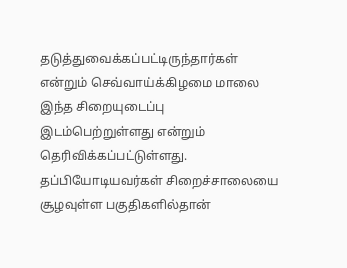தடுத்துவைக்கப்பட்டிருந்தார்கள் என்றும் செவ்வாய்க்கிழமை மாலை இந்த சிறையுடைப்பு இடம்பெற்றுள்ளது என்றும் தெரிவிக்கப்பட்டுள்ளது.
தப்பியோடியவர்கள் சிறைச்சாலையை சூழவுள்ள பகுதிகளில்தான்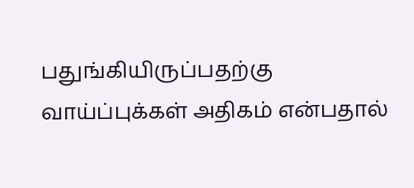பதுங்கியிருப்பதற்கு வாய்ப்புக்கள் அதிகம் என்பதால்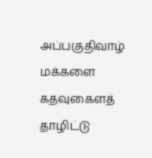அப்பகுதிவாழ் மக்களை கதவுகைளத் தாழிட்டு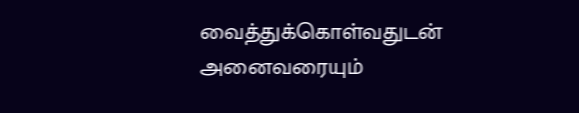வைத்துக்கொள்வதுடன் அனைவரையும்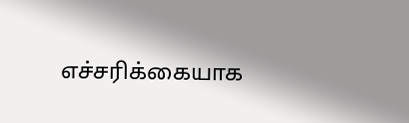எச்சரிக்கையாக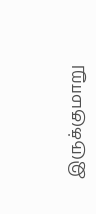இருக்குமாறு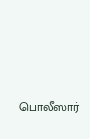பொலீஸார்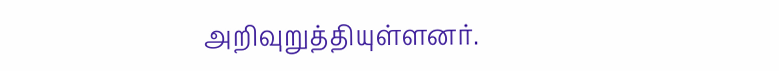அறிவுறுத்தியுள்ளனர்.